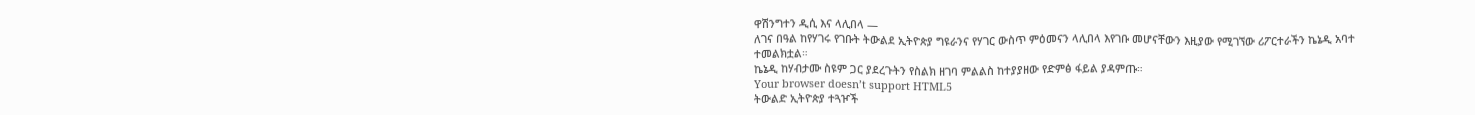ዋሽንግተን ዲሲ እና ላሊበላ —
ለገና በዓል ከየሃገሩ የገቡት ትውልደ ኢትዮጵያ ግዩራንና የሃገር ውስጥ ምዕመናን ላሊበላ እየገቡ መሆናቸውን እዚያው የሚገኘው ሪፖርተራችን ኬኔዲ አባተ ተመልክቷል።
ኬኔዲ ከሃብታሙ ስዩም ጋር ያደረጉትን የስልክ ዘገባ ምልልስ ከተያያዘው የድምፅ ፋይል ያዳምጡ።
Your browser doesn’t support HTML5
ትውልድ ኢትዮጵያ ተጓዦች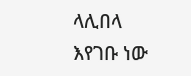ላሊበላ እየገቡ ነው